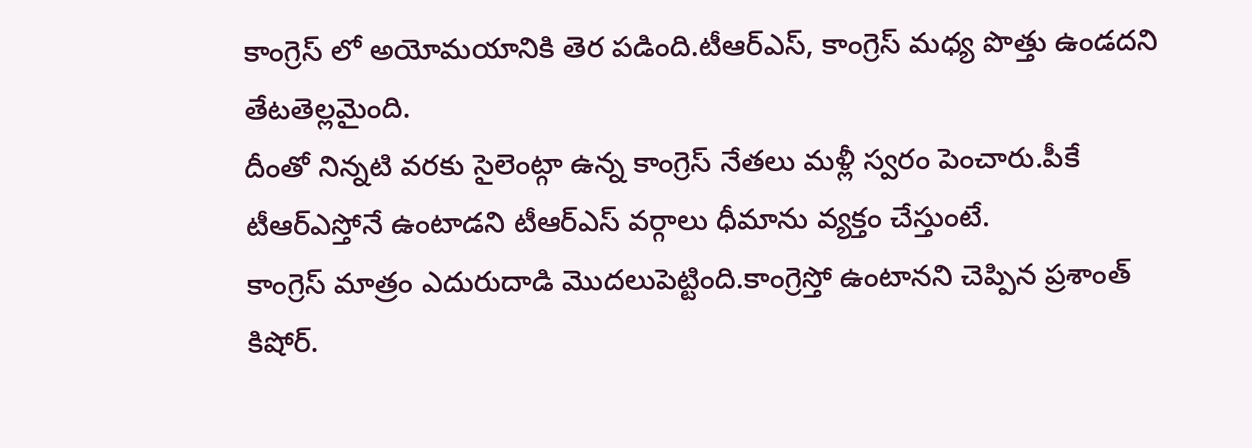కాంగ్రెస్ లో అయోమయానికి తెర పడింది.టీఆర్ఎస్, కాంగ్రెస్ మధ్య పొత్తు ఉండదని తేటతెల్లమైంది.
దీంతో నిన్నటి వరకు సైలెంట్గా ఉన్న కాంగ్రెస్ నేతలు మళ్లీ స్వరం పెంచారు.పీకే టీఆర్ఎస్తోనే ఉంటాడని టీఆర్ఎస్ వర్గాలు ధీమాను వ్యక్తం చేస్తుంటే.
కాంగ్రెస్ మాత్రం ఎదురుదాడి మొదలుపెట్టింది.కాంగ్రెస్తో ఉంటానని చెప్పిన ప్రశాంత్ కిషోర్.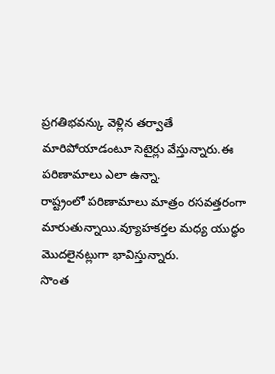ప్రగతిభవన్కు వెళ్లిన తర్వాతే మారిపోయాడంటూ సెటైర్లు వేస్తున్నారు.ఈ పరిణామాలు ఎలా ఉన్నా.
రాష్ట్రంలో పరిణామాలు మాత్రం రసవత్తరంగా మారుతున్నాయి.వ్యూహకర్తల మధ్య యుద్ధం మొదలైనట్లుగా భావిస్తున్నారు.
సొంత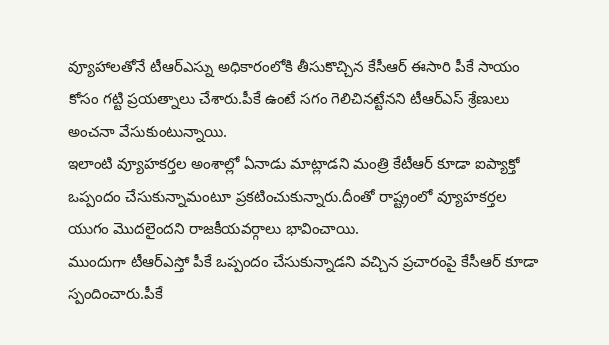వ్యూహాలతోనే టీఆర్ఎస్ను అధికారంలోకి తీసుకొచ్చిన కేసీఆర్ ఈసారి పీకే సాయం కోసం గట్టి ప్రయత్నాలు చేశారు.పీకే ఉంటే సగం గెలిచినట్టేనని టీఆర్ఎస్ శ్రేణులు అంచనా వేసుకుంటున్నాయి.
ఇలాంటి వ్యూహకర్తల అంశాల్లో ఏనాడు మాట్లాడని మంత్రి కేటీఆర్ కూడా ఐప్యాక్తో ఒప్పందం చేసుకున్నామంటూ ప్రకటించుకున్నారు.దీంతో రాష్ట్రంలో వ్యూహకర్తల యుగం మొదలైందని రాజకీయవర్గాలు భావించాయి.
ముందుగా టీఆర్ఎస్తో పీకే ఒప్పందం చేసుకున్నాడని వచ్చిన ప్రచారంపై కేసీఆర్ కూడా స్పందించారు.పీకే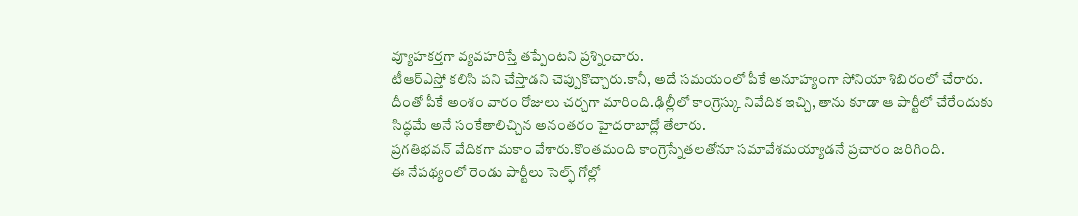వ్యూహకర్తగా వ్యవహరిస్తే తప్పేంటని ప్రశ్నించారు.
టీఆర్ఎస్తో కలిసి పని చేస్తాడని చెప్పుకొచ్చారు.కానీ, అదే సమయంలో పీకే అనూహ్యంగా సోనియా శిబిరంలో చేరారు.
దీంతో పీకే అంశం వారం రోజులు చర్చగా మారింది.ఢిల్లీలో కాంగ్రెస్కు నివేదిక ఇచ్చి, తాను కూడా ఆ పార్టీలో చేరేందుకు సిద్ధమే అనే సంకేతాలిచ్చిన అనంతరం హైదరాబాద్లో తేలారు.
ప్రగతిభవన్ వేదికగా మకాం వేశారు.కొంతమంది కాంగ్రెస్నేతలతోనూ సమావేశమయ్యాడనే ప్రచారం జరిగింది.
ఈ నేపథ్యంలో రెండు పార్టీలు సెల్ఫ్ గోల్లో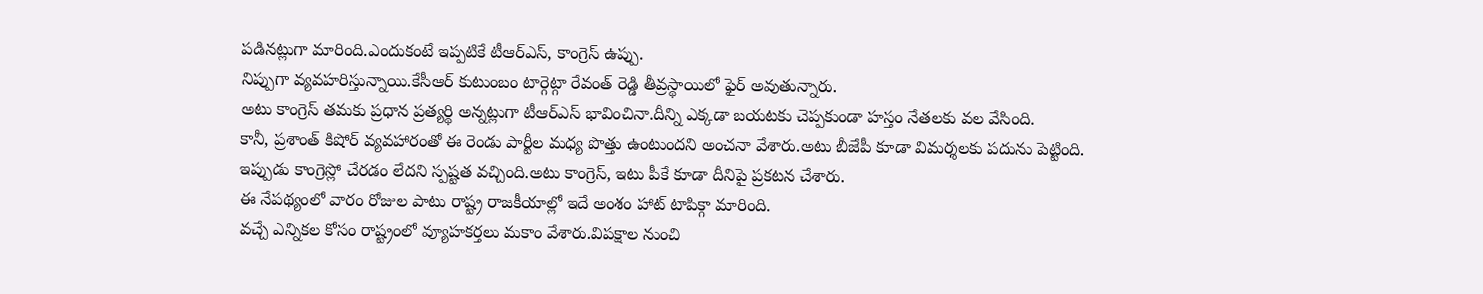పడినట్లుగా మారింది.ఎందుకంటే ఇప్పటికే టీఆర్ఎస్, కాంగ్రెస్ ఉప్పు.
నిప్పుగా వ్యవహరిస్తున్నాయి.కేసీఆర్ కుటుంబం టార్గెట్గా రేవంత్ రెడ్డి తీవ్రస్థాయిలో ఫైర్ అవుతున్నారు.
అటు కాంగ్రెస్ తమకు ప్రధాన ప్రత్యర్థి అన్నట్లుగా టీఆర్ఎస్ భావించినా.దీన్ని ఎక్కడా బయటకు చెప్పకుండా హస్తం నేతలకు వల వేసింది.
కానీ, ప్రశాంత్ కిషోర్ వ్యవహారంతో ఈ రెండు పార్టీల మధ్య పొత్తు ఉంటుందని అంచనా వేశారు.అటు బీజేపీ కూడా విమర్శలకు పదును పెట్టింది.
ఇప్పుడు కాంగ్రెస్లో చేరడం లేదని స్పష్టత వచ్చింది.అటు కాంగ్రెస్, ఇటు పీకే కూడా దీనిపై ప్రకటన చేశారు.
ఈ నేపథ్యంలో వారం రోజుల పాటు రాష్ట్ర రాజకీయాల్లో ఇదే అంశం హాట్ టాపిక్గా మారింది.
వచ్చే ఎన్నికల కోసం రాష్ట్రంలో వ్యూహకర్తలు మకాం వేశారు.విపక్షాల నుంచి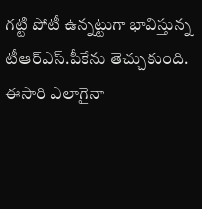గట్టి పోటీ ఉన్నట్టుగా భావిస్తున్న టీఆర్ఎస్.పీకేను తెచ్చుకుంది.
ఈసారి ఎలాగైనా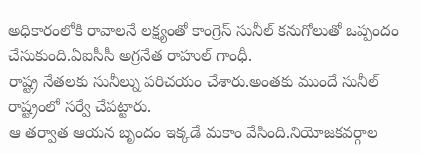అధికారంలోకి రావాలనే లక్ష్యంతో కాంగ్రెస్ సునీల్ కనుగోలుతో ఒప్పందం చేసుకుంది.ఏఐసీసీ అగ్రనేత రాహుల్ గాంధీ.
రాష్ట్ర నేతలకు సునీల్ను పరిచయం చేశారు.అంతకు ముందే సునీల్ రాష్ట్రంలో సర్వే చేపట్టారు.
ఆ తర్వాత ఆయన బృందం ఇక్కడే మకాం వేసింది.నియోజకవర్గాల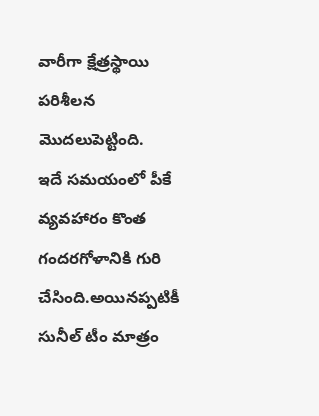వారీగా క్షేత్రస్థాయి పరిశీలన మొదలుపెట్టింది.
ఇదే సమయంలో పీకే వ్యవహారం కొంత గందరగోళానికి గురి చేసింది.అయినప్పటికీ సునీల్ టీం మాత్రం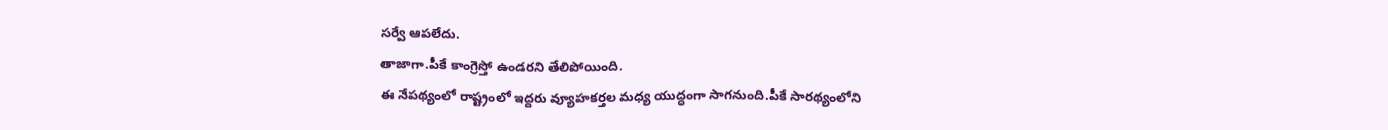సర్వే ఆపలేదు.
తాజాగా.పీకే కాంగ్రెస్తో ఉండరని తేలిపోయింది.
ఈ నేపథ్యంలో రాష్ట్రంలో ఇద్దరు వ్యూహకర్తల మధ్య యుద్ధంగా సాగనుంది.పీకే సారథ్యంలోని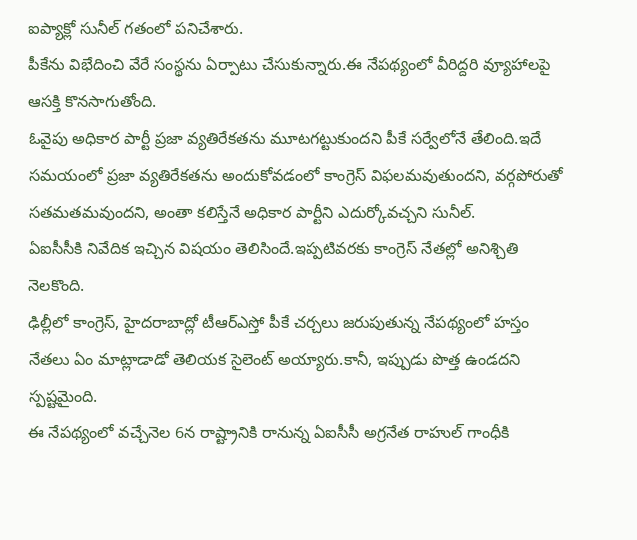ఐప్యాక్లో సునీల్ గతంలో పనిచేశారు.
పీకేను విభేదించి వేరే సంస్థను ఏర్పాటు చేసుకున్నారు.ఈ నేపథ్యంలో వీరిద్దరి వ్యూహాలపై ఆసక్తి కొనసాగుతోంది.
ఓవైపు అధికార పార్టీ ప్రజా వ్యతిరేకతను మూటగట్టుకుందని పీకే సర్వేలోనే తేలింది.ఇదే సమయంలో ప్రజా వ్యతిరేకతను అందుకోవడంలో కాంగ్రెస్ విఫలమవుతుందని, వర్గపోరుతో సతమతమవుందని, అంతా కలిస్తేనే అధికార పార్టీని ఎదుర్కోవచ్చని సునీల్.
ఏఐసీసీకి నివేదిక ఇచ్చిన విషయం తెలిసిందే.ఇప్పటివరకు కాంగ్రెస్ నేతల్లో అనిశ్చితి నెలకొంది.
ఢిల్లీలో కాంగ్రెస్, హైదరాబాద్లో టీఆర్ఎస్తో పీకే చర్చలు జరుపుతున్న నేపథ్యంలో హస్తం నేతలు ఏం మాట్లాడాడో తెలియక సైలెంట్ అయ్యారు.కానీ, ఇప్పుడు పొత్త ఉండదని స్పష్టమైంది.
ఈ నేపథ్యంలో వచ్చేనెల 6న రాష్ట్రానికి రానున్న ఏఐసీసీ అగ్రనేత రాహుల్ గాంధీకి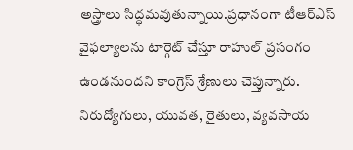అస్త్రాలు సిద్ధమవుతున్నాయి.ప్రధానంగా టీఆర్ఎస్ వైఫల్యాలను టార్గెట్ చేస్తూ రాహుల్ ప్రసంగం ఉండనుందని కాంగ్రెస్ శ్రేణులు చెప్తున్నారు.
నిరుద్యోగులు, యువత, రైతులు, వ్యవసాయ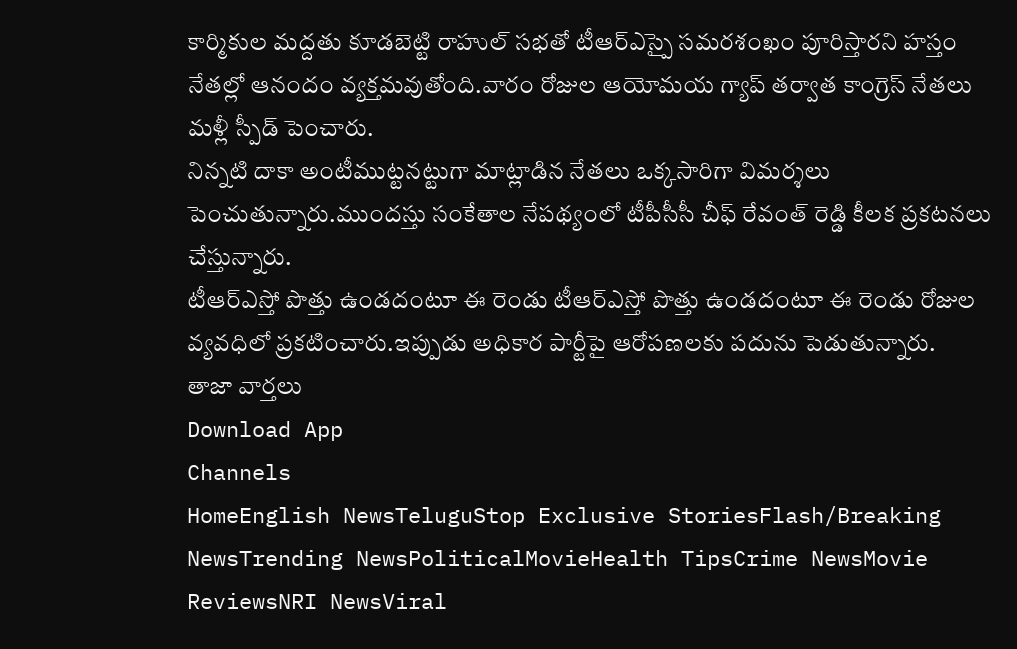కార్మికుల మద్దతు కూడబెట్టి రాహుల్ సభతో టీఆర్ఎస్పై సమరశంఖం పూరిస్తారని హస్తం నేతల్లో ఆనందం వ్యక్తమవుతోంది.వారం రోజుల ఆయోమయ గ్యాప్ తర్వాత కాంగ్రెస్ నేతలు మళ్లీ స్పీడ్ పెంచారు.
నిన్నటి దాకా అంటీముట్టనట్టుగా మాట్లాడిన నేతలు ఒక్కసారిగా విమర్శలు పెంచుతున్నారు.ముందస్తు సంకేతాల నేపథ్యంలో టీపీసీసీ చీఫ్ రేవంత్ రెడ్డి కీలక ప్రకటనలు చేస్తున్నారు.
టీఆర్ఎస్తో పొత్తు ఉండదంటూ ఈ రెండు టీఆర్ఎస్తో పొత్తు ఉండదంటూ ఈ రెండు రోజుల వ్యవధిలో ప్రకటించారు.ఇప్పుడు అధికార పార్టీపై ఆరోపణలకు పదును పెడుతున్నారు.
తాజా వార్తలు
Download App
Channels
HomeEnglish NewsTeluguStop Exclusive StoriesFlash/Breaking NewsTrending NewsPoliticalMovieHealth TipsCrime NewsMovie ReviewsNRI NewsViral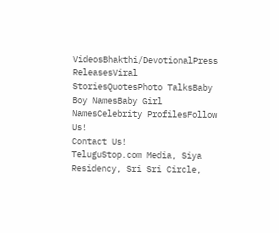VideosBhakthi/DevotionalPress ReleasesViral StoriesQuotesPhoto TalksBaby Boy NamesBaby Girl NamesCelebrity ProfilesFollow Us!
Contact Us!
TeluguStop.com Media, Siya Residency, Sri Sri Circle,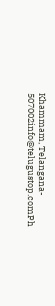Khammam, Telangana- 507002info@telugustop.comPh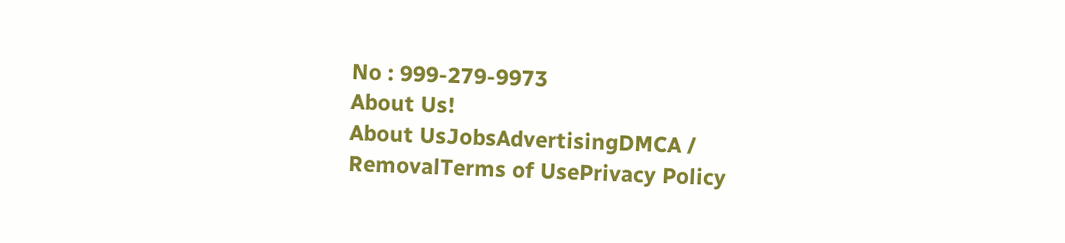No : 999-279-9973
About Us!
About UsJobsAdvertisingDMCA / RemovalTerms of UsePrivacy Policy